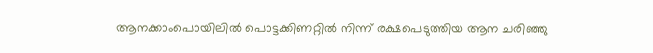ആനക്കാംപൊയിലില്‍ പൊട്ടക്കിണറ്റില്‍ നിന്ന് രക്ഷപെടുത്തിയ ആന ചരിഞ്ഞു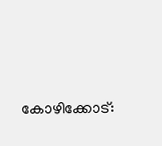കോഴിക്കോട്: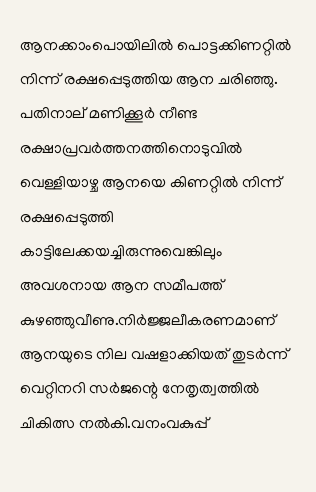ആനക്കാംപൊയിലിൽ പൊട്ടക്കിണറ്റിൽ നിന്ന് രക്ഷപ്പെടുത്തിയ ആന ചരിഞ്ഞു. പതിനാല് മണിക്കൂർ നീണ്ട രക്ഷാപ്രവർത്തനത്തിനൊടുവിൽ വെള്ളിയാഴ്ച ആനയെ കിണറ്റിൽ നിന്ന് രക്ഷപ്പെടുത്തി കാട്ടിലേക്കയച്ചിരുന്നുവെങ്കിലും അവശനായ ആന സമീപത്ത് കുഴഞ്ഞുവീണു.നിർജ്ജലീകരണമാണ് ആനയുടെ നില വഷളാക്കിയത് തുടർന്ന് വെറ്റിനറി സർജന്റെ നേതൃത്വത്തിൽ ചികിത്സ നൽകി.വനംവകുപ്പ്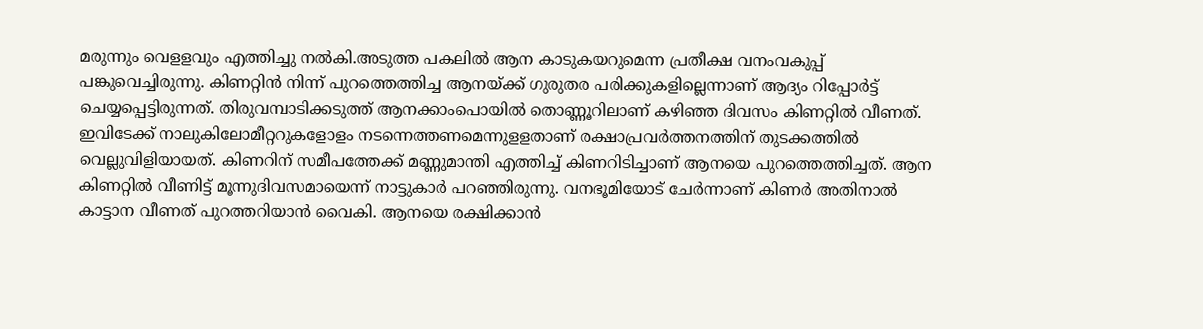മരുന്നും വെളളവും എത്തിച്ചു നൽകി.അടുത്ത പകലിൽ ആന കാടുകയറുമെന്ന പ്രതീക്ഷ വനംവകുപ്പ് പങ്കുവെച്ചിരുന്നു. കിണറ്റിൻ നിന്ന് പുറത്തെത്തിച്ച ആനയ്ക്ക് ഗുരുതര പരിക്കുകളില്ലെന്നാണ് ആദ്യം റിപ്പോർട്ട് ചെയ്യപ്പെട്ടിരുന്നത്. തിരുവമ്പാടിക്കടുത്ത് ആനക്കാംപൊയിൽ തൊണ്ണൂറിലാണ് കഴിഞ്ഞ ദിവസം കിണറ്റിൽ വീണത്. ഇവിടേക്ക് നാലുകിലോമീറ്ററുകളോളം നടന്നെത്തണമെന്നുളളതാണ് രക്ഷാപ്രവർത്തനത്തിന് തുടക്കത്തിൽ വെല്ലുവിളിയായത്. കിണറിന് സമീപത്തേക്ക് മണ്ണുമാന്തി എത്തിച്ച് കിണറിടിച്ചാണ് ആനയെ പുറത്തെത്തിച്ചത്. ആന കിണറ്റിൽ വീണിട്ട് മൂന്നുദിവസമായെന്ന് നാട്ടുകാർ പറഞ്ഞിരുന്നു. വനഭൂമിയോട് ചേർന്നാണ് കിണർ അതിനാൽ കാട്ടാന വീണത് പുറത്തറിയാൻ വൈകി. ആനയെ രക്ഷിക്കാൻ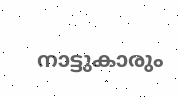നാട്ടുകാരും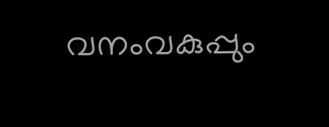വനംവകുപ്പും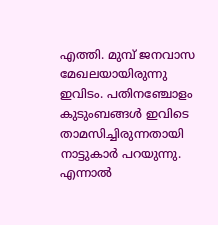എത്തി. മുമ്പ് ജനവാസ മേഖലയായിരുന്നു ഇവിടം. പതിനഞ്ചോളം കുടുംബങ്ങൾ ഇവിടെ താമസിച്ചിരുന്നതായി നാട്ടുകാർ പറയുന്നു. എന്നാൽ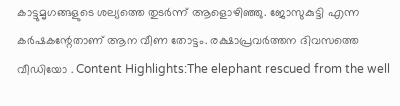കാട്ടുമൃഗങ്ങളുടെ ശല്യത്തെ തുടർന്ന് ആളൊഴിഞ്ഞു. ജോസുകുട്ടി എന്ന കർഷകന്റേതാണ് ആന വീണ തോട്ടം. രക്ഷാപ്രവർത്തന ദിവസത്തെ വീഡിയോ . Content Highlights:The elephant rescued from the well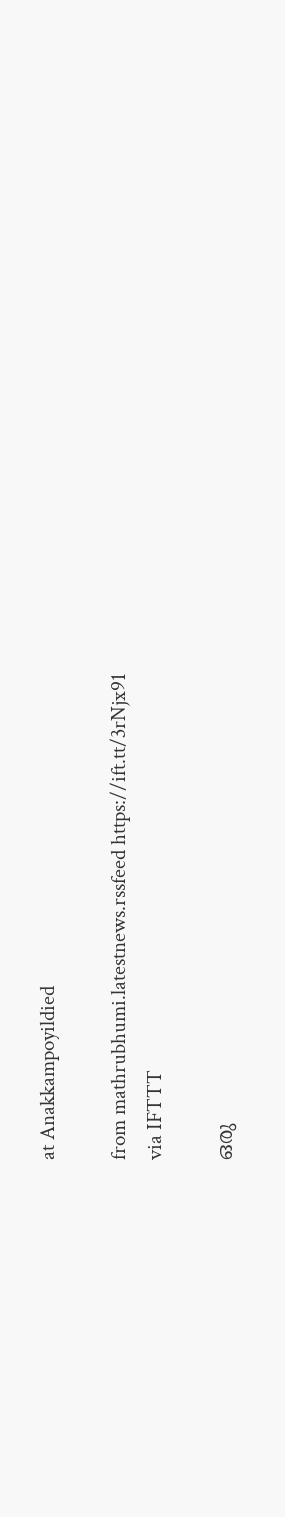at Anakkampoyildied

from mathrubhumi.latestnews.rssfeed https://ift.tt/3rNjx91
via IFTTT

ഒരു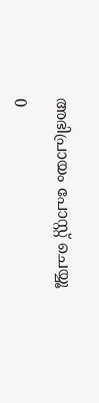അഭിപ്രായം പോസ്റ്റ് ചെയ്യൂ

0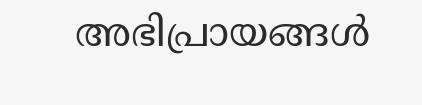അഭിപ്രായങ്ങള്‍